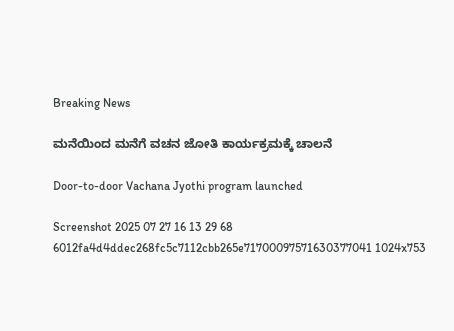Breaking News

ಮನೆಯಿಂದ ಮನೆಗೆ ವಚನ ಜೋತಿ ಕಾರ್ಯಕ್ರಮಕ್ಕೆ ಚಾಲನೆ

Door-to-door Vachana Jyothi program launched

Screenshot 2025 07 27 16 13 29 68 6012fa4d4ddec268fc5c7112cbb265e71700097571630377041 1024x753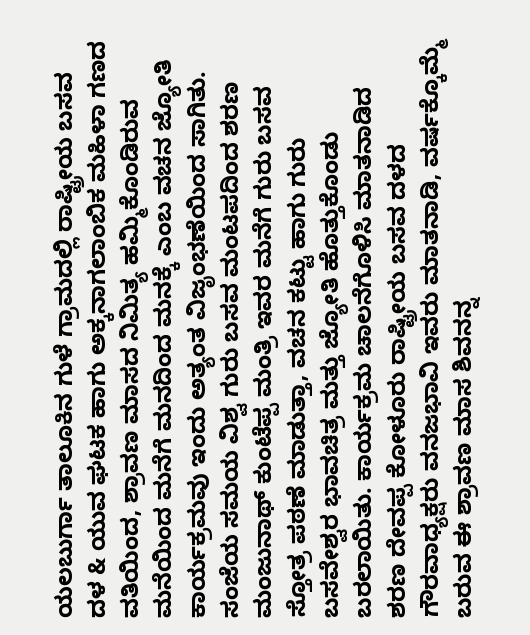ಯಲಬುರ್ಗಾ ತಾಲೂಕಿನ ಗುಳೆ ಗ್ರಾಮದಲ್ಲಿ ರಾಷ್ಟ್ರೀಯ ಬಸವ ದಳ & ಯುವ ಘಟಕ ಹಾಗು ಅಕ್ಕನಾಗಲಾಂಬಿಕ ಮಹಿಳಾ ಗಣದ ವತಿಯಿಂದ, ಶ್ರಾವಣ ಮಾಸದ ನಿಮಿತ್ಯ ಹಮ್ಮಿಕೊಂಡಿರುವ ಮನೆಯಿಂದ ಮನೆಗೆ ಮನದಿಂದ ಮನಕ್ಕೆ ಎಂಬ ವಚನ ಜ್ಯೋತಿ ಕಾರ್ಯಕ್ರಮವು ಇಂದು ಅತ್ಯಂತ ವಿಜೃಂಭಣೆಯಿಂದ ಸಾಗಿತು. ಸಂಜೆಯ ಸಮಯ ವಿಶ್ವ ಗುರು ಬಸವ ಮಂಟಪದಿಂದ ಶರಣ ಮಂಜುನಾಥ್ ಕುಂಟೆಪ್ಪ ಮಂತ್ರಿ ಇವರ ಮನೆಗೆ ಗುರು ಬಸವ ಸ್ತೋತ್ರ ಪಠಣೆ ಮಾಡುತ್ತಾ, ವಚನ ಕಟ್ಟು ಹಾಗು ಗುರು ಬಸವೇಶ್ವರ ಭಾವಚಿತ್ರ ಮತ್ತು ಜ್ಯೋತಿ ಹೊತ್ತುಕೊಂಡು ಬರಲಾಯಿತು. ಕಾರ್ಯಕ್ರಮ ಚಾಲನೆಗೊಳಿಸಿ ಮಾತನಾಡಿದ ಶರಣ ದೇವಪ್ಪ ಕೋಳೂರು ರಾಷ್ಟ್ರೀಯ ಬಸವ ದಳದ ಗೌರವಾಧ್ಯಕ್ಷರು ವನಜಭಾವಿ ಇವರು ಮಾತನಾಡಿ, ವರ್ಷಕ್ಕೊಮ್ಮೆ ಬರುವ ಈ ಶ್ರಾವಣ ಮಾಸ ಶಿವನನ್ನ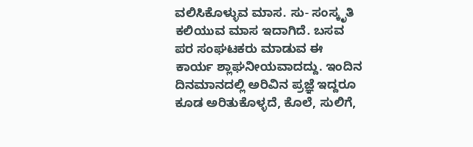ವಲಿಸಿಕೊಳ್ಳುವ ಮಾಸ. ಸು- ಸಂಸ್ಕೃತಿ ಕಲಿಯುವ ಮಾಸ ಇದಾಗಿದೆ. ಬಸವ ಪರ ಸಂಘಟಕರು ಮಾಡುವ ಈ ಕಾರ್ಯ ಶ್ಲಾಘನೀಯವಾದದ್ದು. ಇಂದಿನ ದಿನಮಾನದಲ್ಲಿ ಅರಿವಿನ ಪ್ರಜ್ಞೆ ಇದ್ದರೂ ಕೂಡ ಅರಿತುಕೊಳ್ಳದೆ, ಕೊಲೆ, ಸುಲಿಗೆ,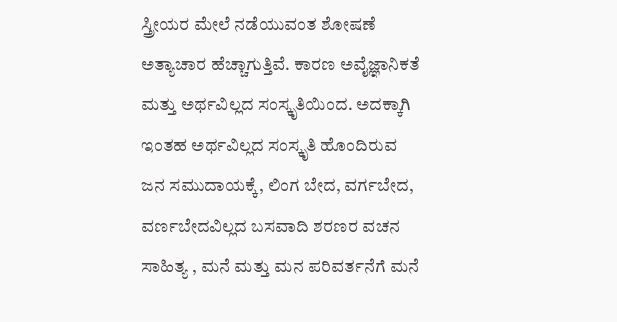ಸ್ತ್ರೀಯರ ಮೇಲೆ ನಡೆಯುವಂತ ಶೋಷಣೆ ಅತ್ಯಾಚಾರ ಹೆಚ್ಚಾಗುತ್ತಿವೆ. ಕಾರಣ ಅವೈಜ್ಞಾನಿಕತೆ ಮತ್ತು ಅರ್ಥವಿಲ್ಲದ ಸಂಸ್ಕೃತಿಯಿಂದ. ಅದಕ್ಕಾಗಿ ಇಂತಹ ಅರ್ಥವಿಲ್ಲದ ಸಂಸ್ಕೃತಿ ಹೊಂದಿರುವ ಜನ ಸಮುದಾಯಕ್ಕೆ, ಲಿಂಗ ಬೇದ, ವರ್ಗಬೇದ, ವರ್ಣಬೇದವಿಲ್ಲದ ಬಸವಾದಿ ಶರಣರ ವಚನ ಸಾಹಿತ್ಯ , ಮನೆ ಮತ್ತು ಮನ ಪರಿವರ್ತನೆಗೆ ಮನೆ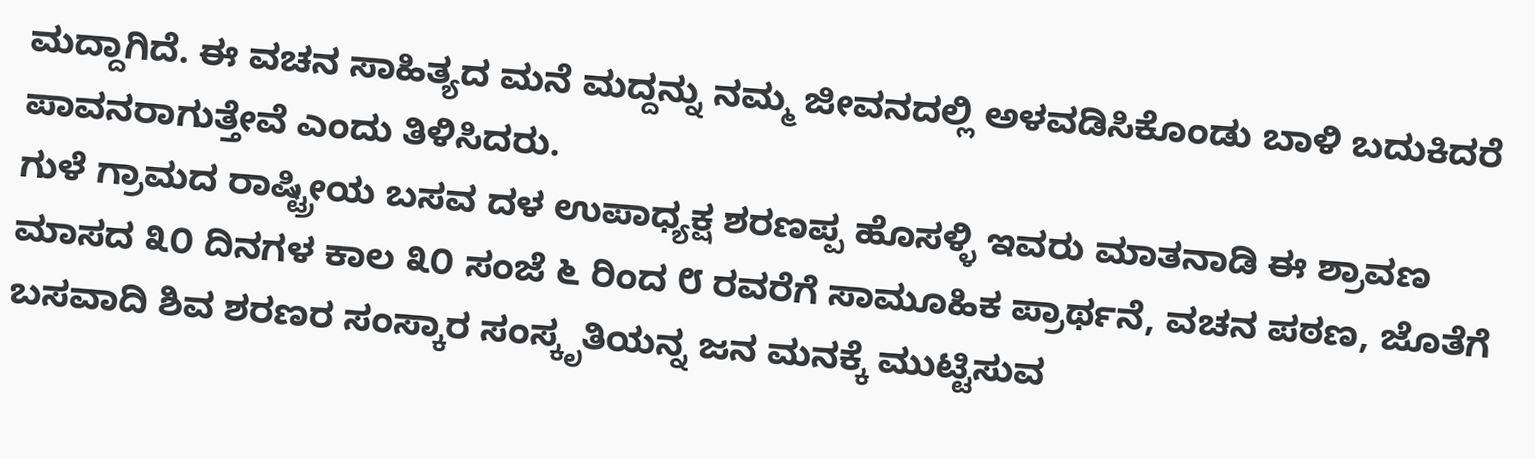ಮದ್ದಾಗಿದೆ. ಈ ವಚನ ಸಾಹಿತ್ಯದ ಮನೆ ಮದ್ದನ್ನು ನಮ್ಮ ಜೀವನದಲ್ಲಿ ಅಳವಡಿಸಿಕೊಂಡು ಬಾಳಿ ಬದುಕಿದರೆ ಪಾವನರಾಗುತ್ತೇವೆ ಎಂದು ತಿಳಿಸಿದರು.
ಗುಳೆ ಗ್ರಾಮದ ರಾಷ್ಟ್ರೀಯ ಬಸವ ದಳ ಉಪಾಧ್ಯಕ್ಷ ಶರಣಪ್ಪ ಹೊಸಳ್ಳಿ ಇವರು ಮಾತನಾಡಿ ಈ ಶ್ರಾವಣ ಮಾಸದ ೩೦ ದಿನಗಳ ಕಾಲ ೩೦ ಸಂಜೆ ೬ ರಿಂದ ೮ ರವರೆಗೆ ಸಾಮೂಹಿಕ ಪ್ರಾರ್ಥನೆ, ವಚನ ಪಠಣ, ಜೊತೆಗೆ ಬಸವಾದಿ ಶಿವ ಶರಣರ ಸಂಸ್ಕಾರ ಸಂಸ್ಕೃತಿಯನ್ನ ಜನ ಮನಕ್ಕೆ ಮುಟ್ಟಿಸುವ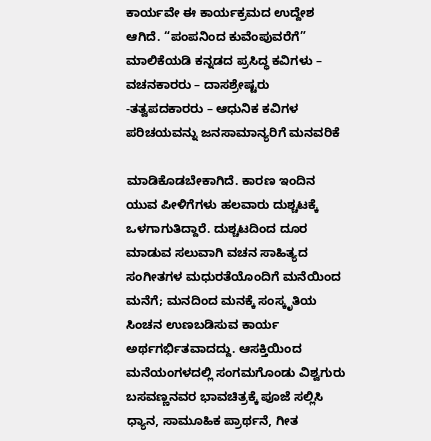ಕಾರ್ಯವೇ ಈ ಕಾರ್ಯಕ್ರಮದ ಉದ್ದೇಶ ಆಗಿದೆ. “ಪಂಪನಿಂದ ಕುವೆಂಪುವರೆಗೆ” ಮಾಲಿಕೆಯಡಿ ಕನ್ನಡದ ಪ್ರಸಿದ್ಧ ಕವಿಗಳು – ವಚನಕಾರರು – ದಾಸಶ್ರೇಷ್ಟರು -ತತ್ವಪದಕಾರರು – ಆಧುನಿಕ ಕವಿಗಳ ಪರಿಚಯವನ್ನು ಜನಸಾಮಾನ್ಯರಿಗೆ ಮನವರಿಕೆ

ಮಾಡಿಕೊಡಬೇಕಾಗಿದೆ. ಕಾರಣ ಇಂದಿನ ಯುವ ಪೀಳಿಗೆಗಳು ಹಲವಾರು ದುಶ್ಚಟಕ್ಕೆ ಒಳಗಾಗುತಿದ್ದಾರೆ. ದುಶ್ಚಟದಿಂದ ದೂರ ಮಾಡುವ ಸಲುವಾಗಿ ವಚನ ಸಾಹಿತ್ಯದ ಸಂಗೀತಗಳ ಮಧುರತೆಯೊಂದಿಗೆ ಮನೆಯಿಂದ ಮನೆಗೆ; ಮನದಿಂದ ಮನಕ್ಕೆ ಸಂಸ್ಕೃತಿಯ ಸಿಂಚನ ಉಣಬಡಿಸುವ ಕಾರ್ಯ ಅರ್ಥಗರ್ಭಿತವಾದದ್ದು. ಆಸಕ್ತಿಯಿಂದ ಮನೆಯಂಗಳದಲ್ಲಿ ಸಂಗಮಗೊಂಡು ವಿಶ್ವಗುರು ಬಸವಣ್ಣನವರ ಭಾವಚಿತ್ರಕ್ಕೆ ಪೂಜೆ ಸಲ್ಲಿಸಿ ಧ್ಯಾನ, ಸಾಮೂಹಿಕ ಪ್ರಾರ್ಥನೆ, ಗೀತ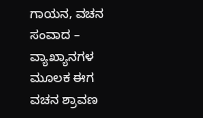ಗಾಯನ, ವಚನ ಸಂವಾದ – ವ್ಯಾಖ್ಯಾನಗಳ ಮೂಲಕ ಈಗ ವಚನ ಶ್ರಾವಣ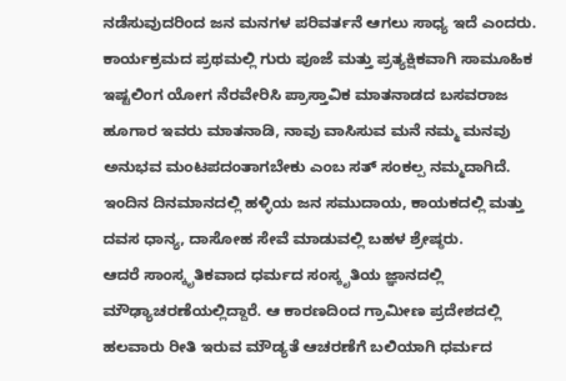ನಡೆಸುವುದರಿಂದ ಜನ ಮನಗಳ ಪರಿವರ್ತನೆ ಆಗಲು ಸಾಧ್ಯ ಇದೆ ಎಂದರು. ಕಾರ್ಯಕ್ರಮದ ಪ್ರಥಮಲ್ಲಿ ಗುರು ಪೂಜೆ ಮತ್ತು ಪ್ರತ್ಯಕ್ಷಿಕವಾಗಿ ಸಾಮೂಹಿಕ ಇಷ್ಟಲಿಂಗ ಯೋಗ ನೆರವೇರಿಸಿ ಪ್ರಾಸ್ತಾವಿಕ ಮಾತನಾಡದ ಬಸವರಾಜ ಹೂಗಾರ ಇವರು ಮಾತನಾಡಿ, ನಾವು ವಾಸಿಸುವ ಮನೆ ನಮ್ಮ ಮನವು ಅನುಭವ ಮಂಟಪದಂತಾಗಬೇಕು ಎಂಬ ಸತ್ ಸಂಕಲ್ಪ ನಮ್ಮದಾಗಿದೆ. ಇಂದಿನ ದಿನಮಾನದಲ್ಲಿ ಹಳ್ಳಿಯ ಜನ ಸಮುದಾಯ, ಕಾಯಕದಲ್ಲಿ ಮತ್ತು ದವಸ ಧಾನ್ಯ, ದಾಸೋಹ ಸೇವೆ ಮಾಡುವಲ್ಲಿ ಬಹಳ ಶ್ರೇಷ್ಠರು.
ಆದರೆ ಸಾಂಸ್ಕೃತಿಕವಾದ ಧರ್ಮದ ಸಂಸ್ಕೃತಿಯ ಜ್ಞಾನದಲ್ಲಿ ಮೌಢ್ಯಾಚರಣೆಯಲ್ಲಿದ್ದಾರೆ. ಆ ಕಾರಣದಿಂದ ಗ್ರಾಮೀಣ ಪ್ರದೇಶದಲ್ಲಿ ಹಲವಾರು ರೀತಿ ಇರುವ ಮೌಡ್ಯತೆ ಆಚರಣೆಗೆ ಬಲಿಯಾಗಿ ಧರ್ಮದ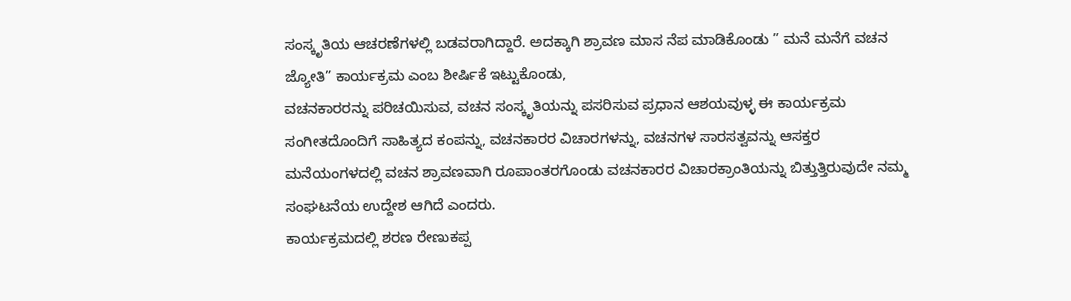ಸಂಸ್ಕೃತಿಯ ಆಚರಣೆಗಳಲ್ಲಿ ಬಡವರಾಗಿದ್ದಾರೆ. ಅದಕ್ಕಾಗಿ ಶ್ರಾವಣ ಮಾಸ ನೆಪ ಮಾಡಿಕೊಂಡು ” ಮನೆ ಮನೆಗೆ ವಚನ ಜ್ಯೋತಿ” ಕಾರ್ಯಕ್ರಮ ಎಂಬ ಶೀರ್ಷಿಕೆ ಇಟ್ಟುಕೊಂಡು,
ವಚನಕಾರರನ್ನು ಪರಿಚಯಿಸುವ, ವಚನ ಸಂಸ್ಕೃತಿಯನ್ನು ಪಸರಿಸುವ ಪ್ರಧಾನ ಆಶಯವುಳ್ಳ ಈ ಕಾರ್ಯಕ್ರಮ ಸಂಗೀತದೊಂದಿಗೆ ಸಾಹಿತ್ಯದ ಕಂಪನ್ನು, ವಚನಕಾರರ ವಿಚಾರಗಳನ್ನು, ವಚನಗಳ ಸಾರಸತ್ವವನ್ನು ಆಸಕ್ತರ ಮನೆಯಂಗಳದಲ್ಲಿ ವಚನ ಶ್ರಾವಣವಾಗಿ ರೂಪಾಂತರಗೊಂಡು ವಚನಕಾರರ ವಿಚಾರಕ್ರಾಂತಿಯನ್ನು ಬಿತ್ತುತ್ತಿರುವುದೇ ನಮ್ಮ ಸಂಘಟನೆಯ ಉದ್ದೇಶ ಆಗಿದೆ ಎಂದರು.
ಕಾರ್ಯಕ್ರಮದಲ್ಲಿ ಶರಣ ರೇಣುಕಪ್ಪ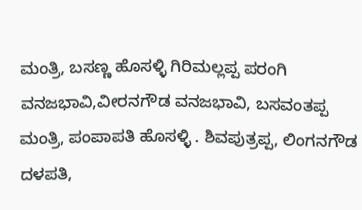ಮಂತ್ರಿ, ಬಸಣ್ಣ ಹೊಸಳ್ಳಿ ಗಿರಿಮಲ್ಲಪ್ಪ ಪರಂಗಿ ವನಜಭಾವಿ,ವೀರನಗೌಡ ವನಜಭಾವಿ, ಬಸವಂತಪ್ಪ ಮಂತ್ರಿ, ಪಂಪಾಪತಿ ಹೊಸಳ್ಳಿ . ಶಿವಪುತ್ರಪ್ಪ, ಲಿಂಗನಗೌಡ ದಳಪತಿ,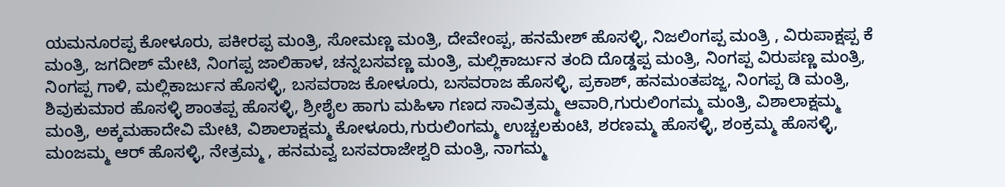ಯಮನೂರಪ್ಪ ಕೋಳೂರು, ಪಕೀರಪ್ಪ ಮಂತ್ರಿ, ಸೋಮಣ್ಣ ಮಂತ್ರಿ, ದೇವೇಂಪ್ಪ, ಹನಮೇಶ್ ಹೊಸಳ್ಳಿ, ನಿಜಲಿಂಗಪ್ಪ ಮಂತ್ರಿ , ವಿರುಪಾಕ್ಷಪ್ಪ ಕೆ ಮಂತ್ರಿ, ಜಗದೀಶ್ ಮೇಟಿ, ನಿಂಗಪ್ಪ ಜಾಲಿಹಾಳ, ಚನ್ನಬಸವಣ್ಣ ಮಂತ್ರಿ, ಮಲ್ಲಿಕಾರ್ಜುನ ತಂದಿ ದೊಡ್ಡಪ್ಪ ಮಂತ್ರಿ, ನಿಂಗಪ್ಪ ವಿರುಪಣ್ಣ ಮಂತ್ರಿ, ನಿಂಗಪ್ಪ ಗಾಳಿ, ಮಲ್ಲಿಕಾರ್ಜುನ ಹೊಸಳ್ಳಿ, ಬಸವರಾಜ ಕೋಳೂರು, ಬಸವರಾಜ ಹೊಸಳ್ಳಿ, ಪ್ರಕಾಶ್, ಹನಮಂತಪಜ್ಜ, ನಿಂಗಪ್ಪ ಡಿ ಮಂತ್ರಿ, ಶಿವುಕುಮಾರ ಹೊಸಳ್ಳಿ ಶಾಂತಪ್ಪ ಹೊಸಳ್ಳಿ, ಶ್ರೀಶೈಲ ಹಾಗು ಮಹಿಳಾ ಗಣದ ಸಾವಿತ್ರಮ್ಮ ಆವಾರಿ,ಗುರುಲಿಂಗಮ್ಮ ಮಂತ್ರಿ, ವಿಶಾಲಾಕ್ಷಮ್ಮ ಮಂತ್ರಿ, ಅಕ್ಕಮಹಾದೇವಿ ಮೇಟಿ, ವಿಶಾಲಾಕ್ಷಮ್ಮ ಕೋಳೂರು,ಗುರುಲಿಂಗಮ್ಮ ಉಚ್ಚಲಕುಂಟಿ, ಶರಣಮ್ಮ ಹೊಸಳ್ಳಿ, ಶಂಕ್ರಮ್ಮ ಹೊಸಳ್ಳಿ, ಮಂಜಮ್ಮ ಆರ್ ಹೊಸಳ್ಳಿ, ನೇತ್ರಮ್ಮ , ಹನಮವ್ವ ಬಸವರಾಜೇಶ್ವರಿ ಮಂತ್ರಿ, ನಾಗಮ್ಮ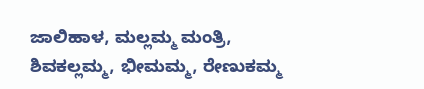ಜಾಲಿಹಾಳ, ಮಲ್ಲಮ್ಮ ಮಂತ್ರಿ, ಶಿವಕಲ್ಲಮ್ಮ, ಭೀಮಮ್ಮ, ರೇಣುಕಮ್ಮ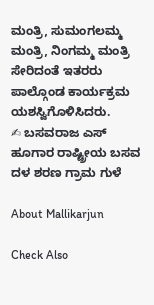ಮಂತ್ರಿ, ಸುಮಂಗಲಮ್ಮ ಮಂತ್ರಿ, ನಿಂಗಮ್ಮ ಮಂತ್ರಿ ಸೇರಿದಂತೆ ಇತರರು ಪಾಲ್ಗೊಂಡ ಕಾರ್ಯಕ್ರಮ ಯಶಸ್ವಿಗೊಳಿಸಿದರು.
✍ ಬಸವರಾಜ ಎಸ್ ಹೂಗಾರ ರಾಷ್ಟ್ರೀಯ ಬಸವ ದಳ ಶರಣ ಗ್ರಾಮ ಗುಳೆ

About Mallikarjun

Check Also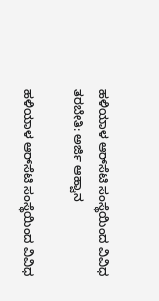ಹಳಿಯಾಳ ಆರ್‌ಸೆಟಿ ಸಂಸ್ಥೆಯಿಂದ ವಿವಿಧ ತರಬೇತಿ: ಅರ್ಜಿ ಆಹ್ವಾನ

ಹಳಿಯಾಳ ಆರ್‌ಸೆಟಿ ಸಂಸ್ಥೆಯಿಂದ ವಿವಿಧ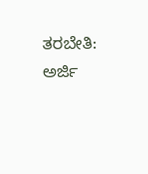ತರಬೇತಿ: ಅರ್ಜಿ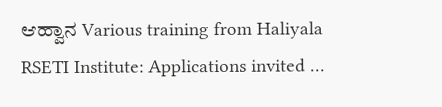ಆಹ್ವಾನ Various training from Haliyala RSETI Institute: Applications invited …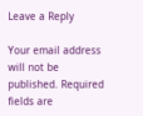Leave a Reply

Your email address will not be published. Required fields are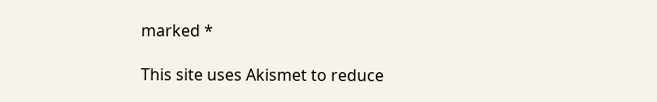marked *

This site uses Akismet to reduce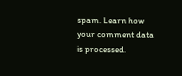spam. Learn how your comment data is processed.